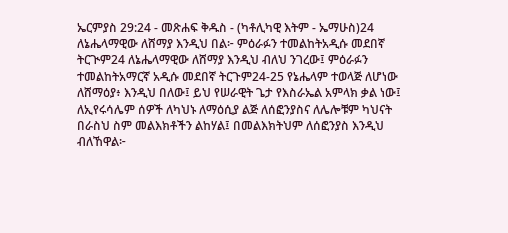ኤርምያስ 29:24 - መጽሐፍ ቅዱስ - (ካቶሊካዊ እትም - ኤማሁስ)24 ለኔሔላማዊው ለሸማያ እንዲህ በል፦ ምዕራፉን ተመልከትአዲሱ መደበኛ ትርጒም24 ለኔሔላማዊው ለሸማያ እንዲህ ብለህ ንገረው፤ ምዕራፉን ተመልከትአማርኛ አዲሱ መደበኛ ትርጉም24-25 የኔሔላም ተወላጅ ለሆነው ለሸማዕያ፥ እንዲህ በለው፤ ይህ የሠራዊት ጌታ የእስራኤል አምላክ ቃል ነው፤ ለኢየሩሳሌም ሰዎች ለካህኑ ለማዕሲያ ልጅ ለሰፎንያስና ለሌሎቹም ካህናት በራስህ ስም መልእክቶችን ልከሃል፤ በመልእክትህም ለሰፎንያስ እንዲህ ብለኸዋል፦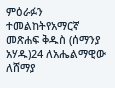ምዕራፉን ተመልከትየአማርኛ መጽሐፍ ቅዱስ (ሰማንያ አሃዱ)24 ለአሔልማዊው ለሸማያ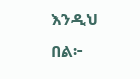እንዲህ በል፦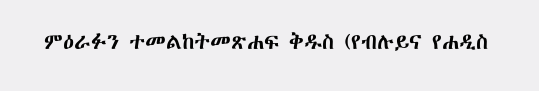ምዕራፉን ተመልከትመጽሐፍ ቅዱስ (የብሉይና የሐዲስ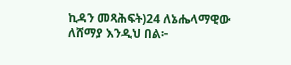ኪዳን መጻሕፍት)24 ለኔሔላማዊው ለሸማያ እንዲህ በል፦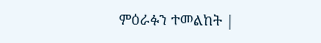ምዕራፉን ተመልከት |